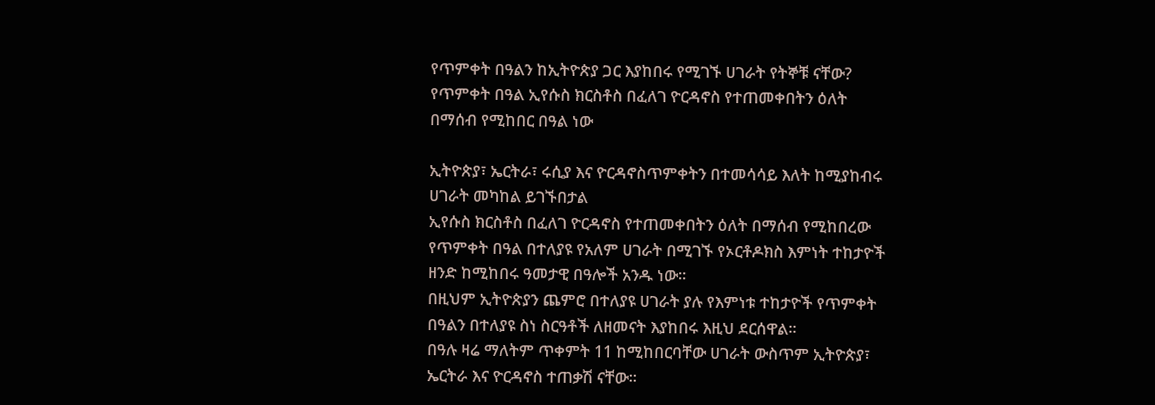የጥምቀት በዓልን ከኢትዮጵያ ጋር እያከበሩ የሚገኙ ሀገራት የትኞቹ ናቸው?
የጥምቀት በዓል ኢየሱስ ክርስቶስ በፈለገ ዮርዳኖስ የተጠመቀበትን ዕለት በማሰብ የሚከበር በዓል ነው

ኢትዮጵያ፣ ኤርትራ፣ ሩሲያ እና ዮርዳኖስጥምቀትን በተመሳሳይ እለት ከሚያከብሩ ሀገራት መካከል ይገኙበታል
ኢየሱስ ክርስቶስ በፈለገ ዮርዳኖስ የተጠመቀበትን ዕለት በማሰብ የሚከበረው የጥምቀት በዓል በተለያዩ የአለም ሀገራት በሚገኙ የኦርቶዶክስ እምነት ተከታዮች ዘንድ ከሚከበሩ ዓመታዊ በዓሎች አንዱ ነው።
በዚህም ኢትዮጵያን ጨምሮ በተለያዩ ሀገራት ያሉ የእምነቱ ተከታዮች የጥምቀት በዓልን በተለያዩ ስነ ስርዓቶች ለዘመናት እያከበሩ እዚህ ደርሰዋል።
በዓሉ ዛሬ ማለትም ጥቀምት 11 ከሚከበርባቸው ሀገራት ውስጥም ኢትዮጵያ፣ ኤርትራ እና ዮርዳኖስ ተጠቃሽ ናቸው።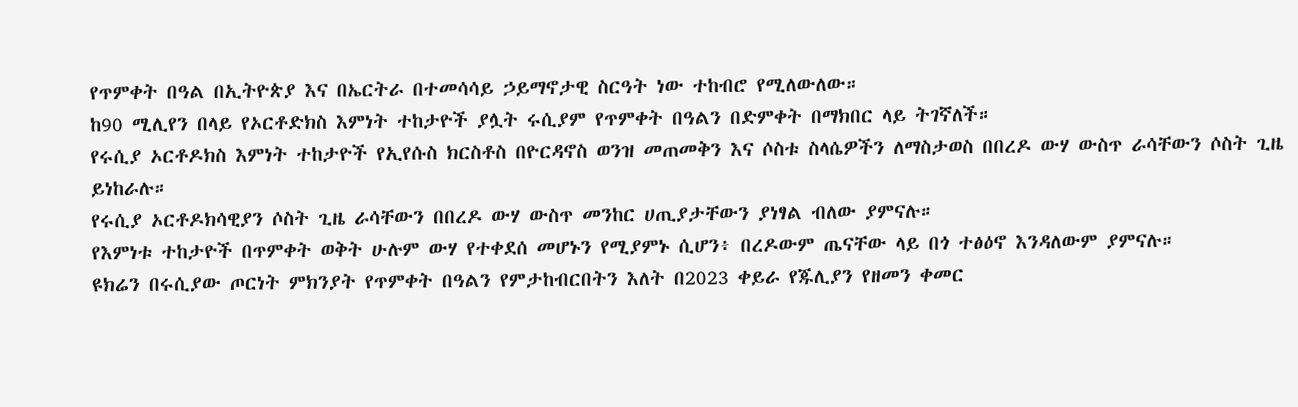የጥምቀት በዓል በኢትዮጵያ እና በኤርትራ በተመሳሳይ ኃይማኖታዊ ስርዓት ነው ተከብሮ የሚለውለው።
ከ90 ሚሊየን በላይ የኦርቶድክስ እምነት ተከታዮች ያሏት ሩሲያም የጥምቀት በዓልን በድምቀት በማክበር ላይ ትገኛለች።
የሩሲያ ኦርቶዶክስ እምነት ተከታዮች የኢየሱስ ክርስቶስ በዮርዳኖስ ወንዝ መጠመቅን እና ሶስቱ ስላሴዎችን ለማስታወስ በበረዶ ውሃ ውስጥ ራሳቸውን ሶስት ጊዜ ይነከራሉ።
የሩሲያ ኦርቶዶክሳዊያን ሶስት ጊዜ ራሳቸውን በበረዶ ውሃ ውስጥ መንከር ሀጢያታቸውን ያነፃል ብለው ያምናሉ።
የእምነቱ ተከታዮች በጥምቀት ወቅት ሁሉም ውሃ የተቀደሰ መሆኑን የሚያምኑ ሲሆን፥ በረዶውም ጤናቸው ላይ በጎ ተፅዕኖ እንዳለውም ያምናሉ።
ዩክሬን በሩሲያው ጦርነት ምክንያት የጥምቀት በዓልን የምታከብርበትን እለት በ2023 ቀይራ የጁሊያን የዘመን ቀመር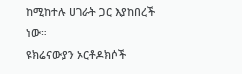ከሚከተሉ ሀገራት ጋር እያከበረች ነው።
ዩክሬናውያን ኦርቶዶክሶች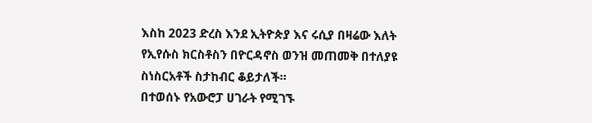እስከ 2023 ድረስ እንደ ኢትዮጵያ እና ሩሲያ በዛሬው እለት የኢየሱስ ክርስቶስን በዮርዳኖስ ወንዝ መጠመቅ በተለያዩ ስነስርአቶች ስታከብር ቆይታለች።
በተወሰኑ የአውሮፓ ሀገራት የሚገኙ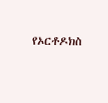የኦርቶዶክስ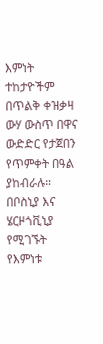እምነት ተከታዮችም በጥልቅ ቀዝቃዛ ውሃ ውስጥ በዋና ውድድር የታጀበን የጥምቀት በዓል ያከብራሉ።
በቦስኒያ እና ሄርዞጎቪኒያ የሚገኙት የእምነቱ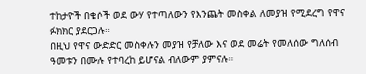ተከታዮች በቄሶች ወደ ውሃ የተጣለውን የእንጨት መስቀል ለመያዝ የሚደረግ የዋና ፉክክር ያደርጋሉ።
በዚህ የዋና ውድድር መስቀሉን መያዝ የቻለው እና ወደ መሬት የመለሰው ግለሰብ ዓመቱን በሙሉ የተባረከ ይሆናል ብለውም ያምናሉ።